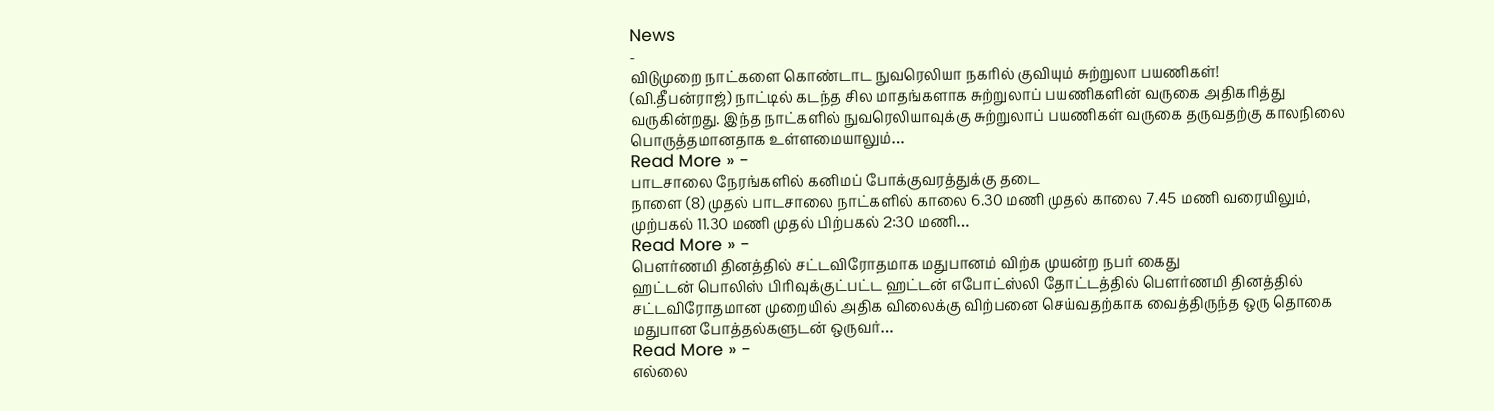News
-
விடுமுறை நாட்களை கொண்டாட நுவரெலியா நகரில் குவியும் சுற்றுலா பயணிகள்!
(வி.தீபன்ராஜ்) நாட்டில் கடந்த சில மாதங்களாக சுற்றுலாப் பயணிகளின் வருகை அதிகரித்து வருகின்றது. இந்த நாட்களில் நுவரெலியாவுக்கு சுற்றுலாப் பயணிகள் வருகை தருவதற்கு காலநிலை பொருத்தமானதாக உள்ளமையாலும்…
Read More » -
பாடசாலை நேரங்களில் கனிமப் போக்குவரத்துக்கு தடை
நாளை (8) முதல் பாடசாலை நாட்களில் காலை 6.30 மணி முதல் காலை 7.45 மணி வரையிலும், முற்பகல் 11.30 மணி முதல் பிற்பகல் 2:30 மணி…
Read More » -
பௌர்ணமி தினத்தில் சட்டவிரோதமாக மதுபானம் விற்க முயன்ற நபர் கைது
ஹட்டன் பொலிஸ் பிரிவுக்குட்பட்ட ஹட்டன் எபோட்ஸ்லி தோட்டத்தில் பௌர்ணமி தினத்தில் சட்டவிரோதமான முறையில் அதிக விலைக்கு விற்பனை செய்வதற்காக வைத்திருந்த ஒரு தொகை மதுபான போத்தல்களுடன் ஒருவர்…
Read More » -
எல்லை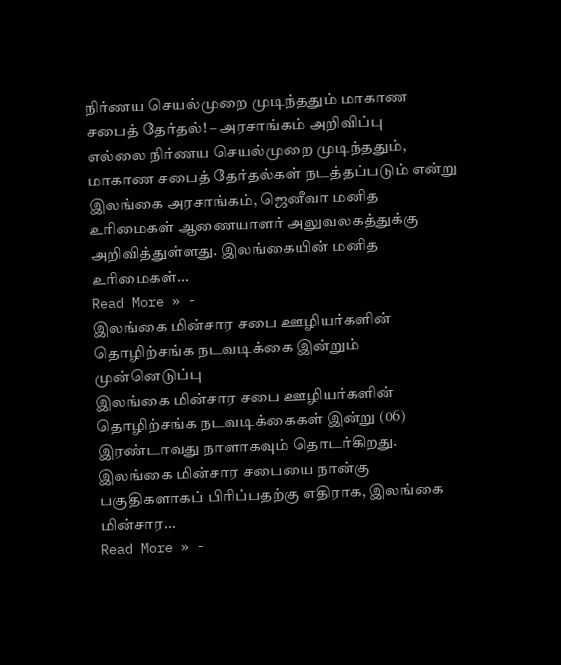நிர்ணய செயல்முறை முடிந்ததும் மாகாண சபைத் தேர்தல்! – அரசாங்கம் அறிவிப்பு
எல்லை நிர்ணய செயல்முறை முடிந்ததும், மாகாண சபைத் தேர்தல்கள் நடத்தப்படும் என்று இலங்கை அரசாங்கம், ஜெனீவா மனித உரிமைகள் ஆணையாளர் அலுவலகத்துக்கு அறிவித்துள்ளது. இலங்கையின் மனித உரிமைகள்…
Read More » -
இலங்கை மின்சார சபை ஊழியர்களின் தொழிற்சங்க நடவடிக்கை இன்றும் முன்னெடுப்பு
இலங்கை மின்சார சபை ஊழியர்களின் தொழிற்சங்க நடவடிக்கைகள் இன்று (06) இரண்டாவது நாளாகவும் தொடர்கிறது. இலங்கை மின்சார சபையை நான்கு பகுதிகளாகப் பிரிப்பதற்கு எதிராக, இலங்கை மின்சார…
Read More » -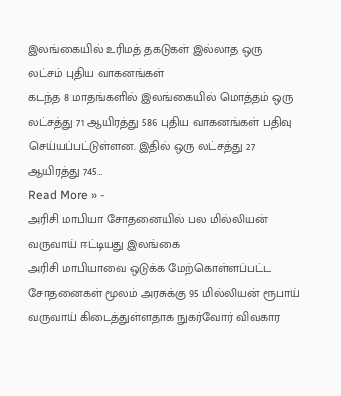இலங்கையில் உரிமத் தகடுகள் இல்லாத ஒரு லட்சம் புதிய வாகனங்கள்
கடந்த 8 மாதங்களில் இலங்கையில் மொத்தம் ஒரு லட்சத்து 71 ஆயிரத்து 586 புதிய வாகனங்கள் பதிவு செய்யப்பட்டுள்ளன. இதில் ஒரு லட்சத்து 27 ஆயிரத்து 745…
Read More » -
அரிசி மாபியா சோதனையில் பல மில்லியன் வருவாய் ஈட்டியது இலங்கை
அரிசி மாபியாவை ஒடுக்க மேற்கொள்ளப்பட்ட சோதனைகள் மூலம் அரசுக்கு 95 மில்லியன் ரூபாய் வருவாய் கிடைத்துள்ளதாக நுகர்வோர் விவகார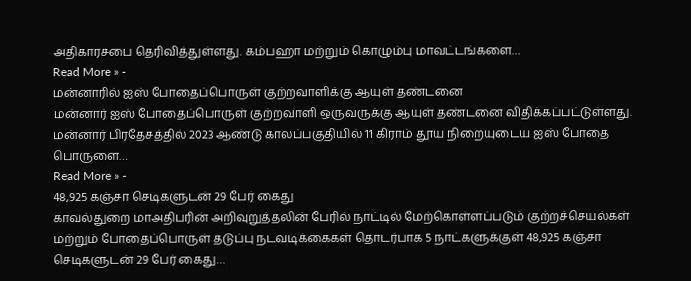அதிகாரசபை தெரிவித்துள்ளது. கம்பஹா மற்றும் கொழும்பு மாவட்டங்களை…
Read More » -
மன்னாரில் ஐஸ் போதைப்பொருள் குற்றவாளிக்கு ஆயுள் தண்டனை
மன்னார் ஐஸ் போதைப்பொருள் குற்றவாளி ஒருவருக்கு ஆயுள் தண்டனை விதிக்கப்பட்டுள்ளது. மன்னார் பிரதேசத்தில் 2023 ஆண்டு காலப்பகுதியில் 11 கிராம் தூய நிறையுடைய ஐஸ் போதை பொருளை…
Read More » -
48,925 கஞ்சா செடிகளுடன் 29 பேர் கைது
காவல்துறை மாஅதிபரின் அறிவுறுத்தலின் பேரில் நாட்டில் மேற்கொள்ளப்படும் குற்றச்செயல்கள் மற்றும் போதைப்பொருள் தடுப்பு நடவடிக்கைகள் தொடர்பாக 5 நாட்களுக்குள் 48,925 கஞ்சா செடிகளுடன் 29 பேர் கைது…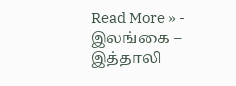Read More » -
இலங்கை – இத்தாலி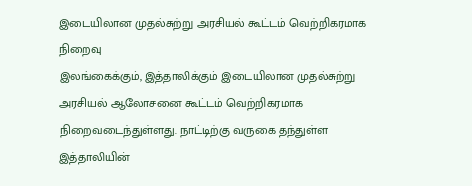இடையிலான முதல்சுற்று அரசியல் கூட்டம் வெற்றிகரமாக நிறைவு
இலங்கைக்கும், இத்தாலிக்கும் இடையிலான முதல்சுற்று அரசியல் ஆலோசனை கூட்டம் வெற்றிகரமாக நிறைவடைந்துள்ளது. நாட்டிற்கு வருகை தந்துள்ள இத்தாலியின்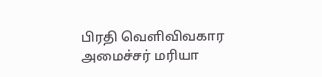பிரதி வெளிவிவகார அமைச்சர் மரியா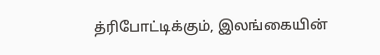த்ரிபோட்டிக்கும், இலங்கையின்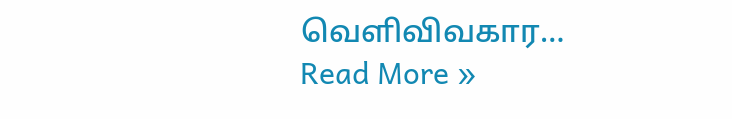வெளிவிவகார…
Read More »